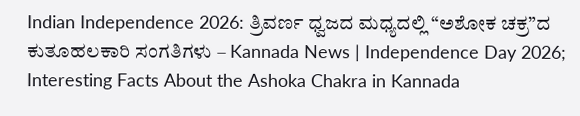Indian Independence 2026: ತ್ರಿವರ್ಣ ಧ್ವಜದ ಮಧ್ಯದಲ್ಲಿ “ಅಶೋಕ ಚಕ್ರ”ದ ಕುತೂಹಲಕಾರಿ ಸಂಗತಿಗಳು – Kannada News | Independence Day 2026; Interesting Facts About the Ashoka Chakra in Kannada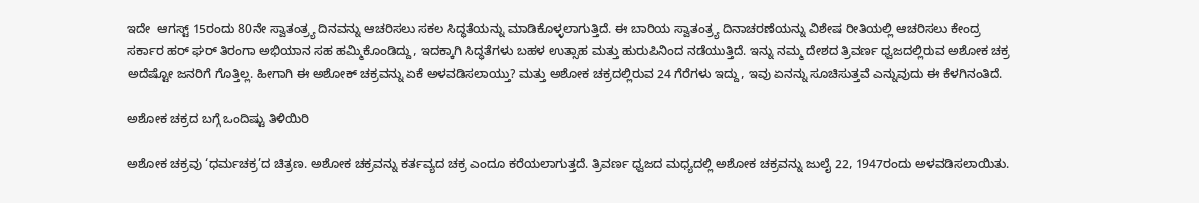ಇದೇ  ಆಗಸ್ಟ್ 15ರಂದು 80ನೇ ಸ್ವಾತಂತ್ರ್ಯ ದಿನವನ್ನು ಆಚರಿಸಲು ಸಕಲ ಸಿದ್ಧತೆಯನ್ನು ಮಾಡಿಕೊಳ್ಳಲಾಗುತ್ತಿದೆ. ಈ ಬಾರಿಯ ಸ್ವಾತಂತ್ರ್ಯ ದಿನಾಚರಣೆಯನ್ನು ವಿಶೇಷ ರೀತಿಯಲ್ಲಿ ಆಚರಿಸಲು ಕೇಂದ್ರ ಸರ್ಕಾರ ಹರ್ ಘರ್ ತಿರಂಗಾ ಅಭಿಯಾನ ಸಹ ಹಮ್ಮಿಕೊಂಡಿದ್ದು, ಇದಕ್ಕಾಗಿ ಸಿದ್ಧತೆಗಳು ಬಹಳ ಉತ್ಸಾಹ ಮತ್ತು ಹುರುಪಿನಿಂದ ನಡೆಯುತ್ತಿದೆ. ಇನ್ನು ನಮ್ಮ ದೇಶದ ತ್ರಿವರ್ಣ ಧ್ವಜದಲ್ಲಿರುವ ಅಶೋಕ ಚಕ್ರ ಅದೆಷ್ಟೋ ಜನರಿಗೆ ಗೊತ್ತಿಲ್ಲ. ಹೀಗಾಗಿ ಈ ಅಶೋಕ್ ಚಕ್ರವನ್ನು ಏಕೆ ಅಳವಡಿಸಲಾಯ್ತು? ಮತ್ತು ಅಶೋಕ ಚಕ್ರದಲ್ಲಿರುವ 24 ಗೆರೆಗಳು ಇದ್ದು, ಇವು ಏನನ್ನು ಸೂಚಿಸುತ್ತವೆ ಎನ್ನುವುದು ಈ ಕೆಳಗಿನಂತಿದೆ.

ಅಶೋಕ ಚಕ್ರದ ಬಗ್ಗೆ ಒಂದಿಷ್ಟು ತಿಳಿಯಿರಿ

ಅಶೋಕ ಚಕ್ರವು ‘ಧರ್ಮಚಕ್ರ’ದ ಚಿತ್ರಣ. ಅಶೋಕ ಚಕ್ರವನ್ನು ಕರ್ತವ್ಯದ ಚಕ್ರ ಎಂದೂ ಕರೆಯಲಾಗುತ್ತದೆ. ತ್ರಿವರ್ಣ ಧ್ವಜದ ಮಧ್ಯದಲ್ಲಿ ಅಶೋಕ ಚಕ್ರವನ್ನು ಜುಲೈ 22, 1947ರಂದು ಅಳವಡಿಸಲಾಯಿತು.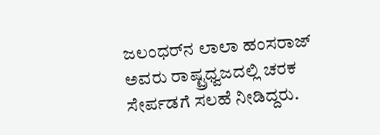ಜಲಂಧರ್‌ನ ಲಾಲಾ ಹಂಸರಾಜ್ ಅವರು ರಾಷ್ಟ್ರಧ್ವಜದಲ್ಲಿ ಚರಕ ಸೇರ್ಪಡಗೆ ಸಲಹೆ ನೀಡಿದ್ದರು.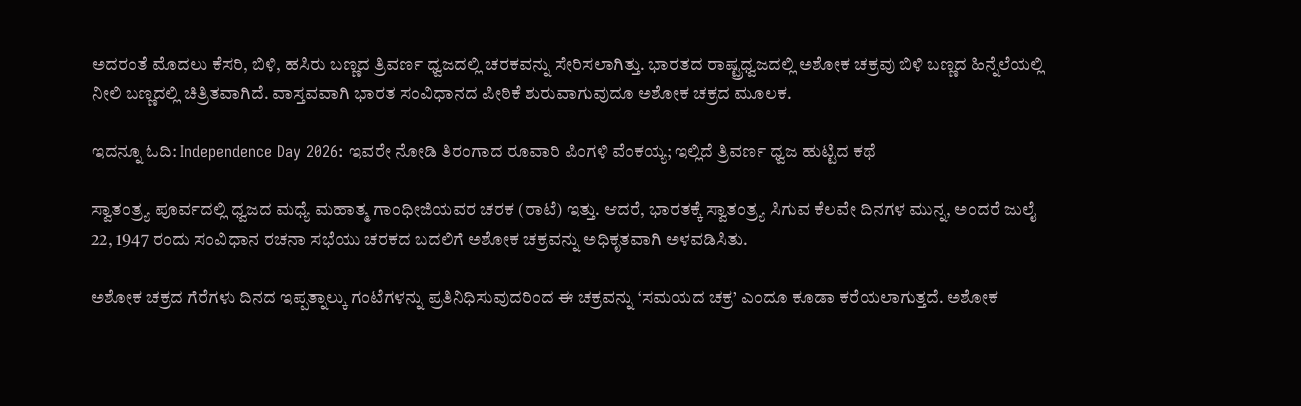ಅದರಂತೆ ಮೊದಲು ಕೆಸರಿ, ಬಿಳಿ, ಹಸಿರು ಬಣ್ಣದ ತ್ರಿವರ್ಣ ಧ್ವಜದಲ್ಲಿ ಚರಕವನ್ನು ಸೇರಿಸಲಾಗಿತ್ತು. ಭಾರತದ ರಾಷ್ಟ್ರಧ್ವಜದಲ್ಲಿ ಅಶೋಕ ಚಕ್ರವು ಬಿಳಿ ಬಣ್ಣದ ಹಿನ್ನೆಲೆಯಲ್ಲಿ ನೀಲಿ ಬಣ್ಣದಲ್ಲಿ ಚಿತ್ರಿತವಾಗಿದೆ. ವಾಸ್ತವವಾಗಿ ಭಾರತ ಸಂವಿಧಾನದ ಪೀಠಿಕೆ ಶುರುವಾಗುವುದೂ ಅಶೋಕ ಚಕ್ರದ ಮೂಲಕ.

ಇದನ್ನೂ ಓದಿ: Independence Day 2026: ಇವರೇ ನೋಡಿ ತಿರಂಗಾದ ರೂವಾರಿ ಪಿಂಗಳಿ ವೆಂಕಯ್ಯ; ಇಲ್ಲಿದೆ ತ್ರಿವರ್ಣ ಧ್ವಜ ಹುಟ್ಟಿದ ಕಥೆ

ಸ್ವಾತಂತ್ರ್ಯ ಪೂರ್ವದಲ್ಲಿ ಧ್ವಜದ ಮಧ್ಯೆ ಮಹಾತ್ಮ ಗಾಂಧೀಜಿಯವರ ಚರಕ (ರಾಟೆ) ಇತ್ತು. ಆದರೆ, ಭಾರತಕ್ಕೆ ಸ್ವಾತಂತ್ರ್ಯ ಸಿಗುವ ಕೆಲವೇ ದಿನಗಳ ಮುನ್ನ, ಅಂದರೆ ಜುಲೈ 22, 1947 ರಂದು ಸಂವಿಧಾನ ರಚನಾ ಸಭೆಯು ಚರಕದ ಬದಲಿಗೆ ಅಶೋಕ ಚಕ್ರವನ್ನು ಅಧಿಕೃತವಾಗಿ ಅಳವಡಿಸಿತು.

ಅಶೋಕ ಚಕ್ರದ ಗೆರೆಗಳು ದಿನದ ಇಪ್ಪತ್ನಾಲ್ಕು ಗಂಟೆಗಳನ್ನು ಪ್ರತಿನಿಧಿಸುವುದರಿಂದ ಈ ಚಕ್ರವನ್ನು ‘ಸಮಯದ ಚಕ್ರ’ ಎಂದೂ ಕೂಡಾ ಕರೆಯಲಾಗುತ್ತದೆ. ಅಶೋಕ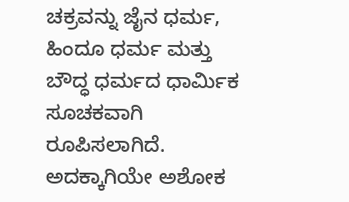ಚಕ್ರವನ್ನು ಜೈನ ಧರ್ಮ, ಹಿಂದೂ ಧರ್ಮ ಮತ್ತು ಬೌದ್ಧ ಧರ್ಮದ ಧಾರ್ಮಿಕ ಸೂಚಕವಾಗಿ ರೂಪಿಸಲಾಗಿದೆ. ಅದಕ್ಕಾಗಿಯೇ ಅಶೋಕ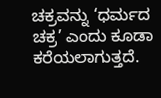ಚಕ್ರವನ್ನು ‘ಧರ್ಮದ ಚಕ್ರ’ ಎಂದು ಕೂಡಾ ಕರೆಯಲಾಗುತ್ತದೆ.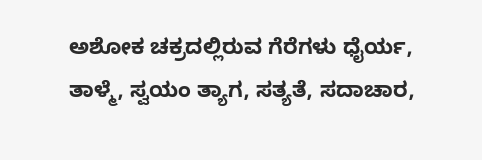ಅಶೋಕ ಚಕ್ರದಲ್ಲಿರುವ ಗೆರೆಗಳು ಧೈರ್ಯ, ತಾಳ್ಮೆ, ಸ್ವಯಂ ತ್ಯಾಗ, ಸತ್ಯತೆ, ಸದಾಚಾರ,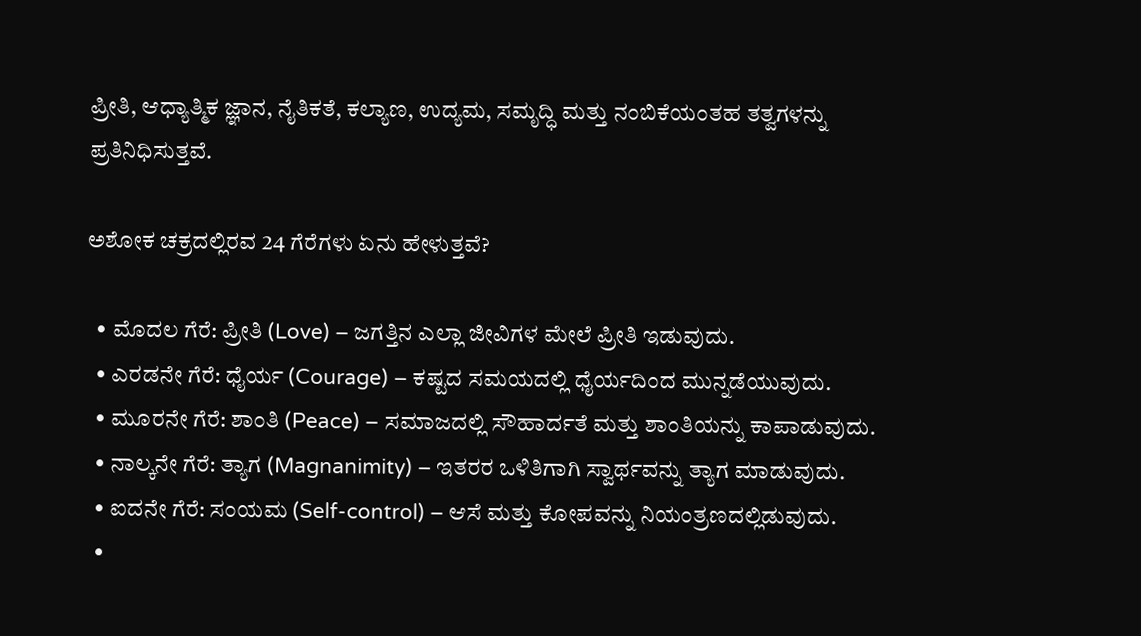ಪ್ರೀತಿ, ಆಧ್ಯಾತ್ಮಿಕ ಜ್ಞಾನ, ನೈತಿಕತೆ, ಕಲ್ಯಾಣ, ಉದ್ಯಮ, ಸಮೃದ್ಧಿ ಮತ್ತು ನಂಬಿಕೆಯಂತಹ ತತ್ವಗಳನ್ನು ಪ್ರತಿನಿಧಿಸುತ್ತವೆ.

ಅಶೋಕ ಚಕ್ರದಲ್ಲಿರವ 24 ಗೆರೆಗಳು ಏನು ಹೇಳುತ್ತವೆ?

  • ಮೊದಲ ಗೆರೆ: ಪ್ರೀತಿ (Love) – ಜಗತ್ತಿನ ಎಲ್ಲಾ ಜೀವಿಗಳ ಮೇಲೆ ಪ್ರೀತಿ ಇಡುವುದು.
  • ಎರಡನೇ ಗೆರೆ: ಧೈರ್ಯ (Courage) – ಕಷ್ಟದ ಸಮಯದಲ್ಲಿ ಧೈರ್ಯದಿಂದ ಮುನ್ನಡೆಯುವುದು.
  • ಮೂರನೇ ಗೆರೆ: ಶಾಂತಿ (Peace) – ಸಮಾಜದಲ್ಲಿ ಸೌಹಾರ್ದತೆ ಮತ್ತು ಶಾಂತಿಯನ್ನು ಕಾಪಾಡುವುದು.
  • ನಾಲ್ಕನೇ ಗೆರೆ: ತ್ಯಾಗ (Magnanimity) – ಇತರರ ಒಳಿತಿಗಾಗಿ ಸ್ವಾರ್ಥವನ್ನು ತ್ಯಾಗ ಮಾಡುವುದು.
  • ಐದನೇ ಗೆರೆ: ಸಂಯಮ (Self-control) – ಆಸೆ ಮತ್ತು ಕೋಪವನ್ನು ನಿಯಂತ್ರಣದಲ್ಲಿಡುವುದು.
  •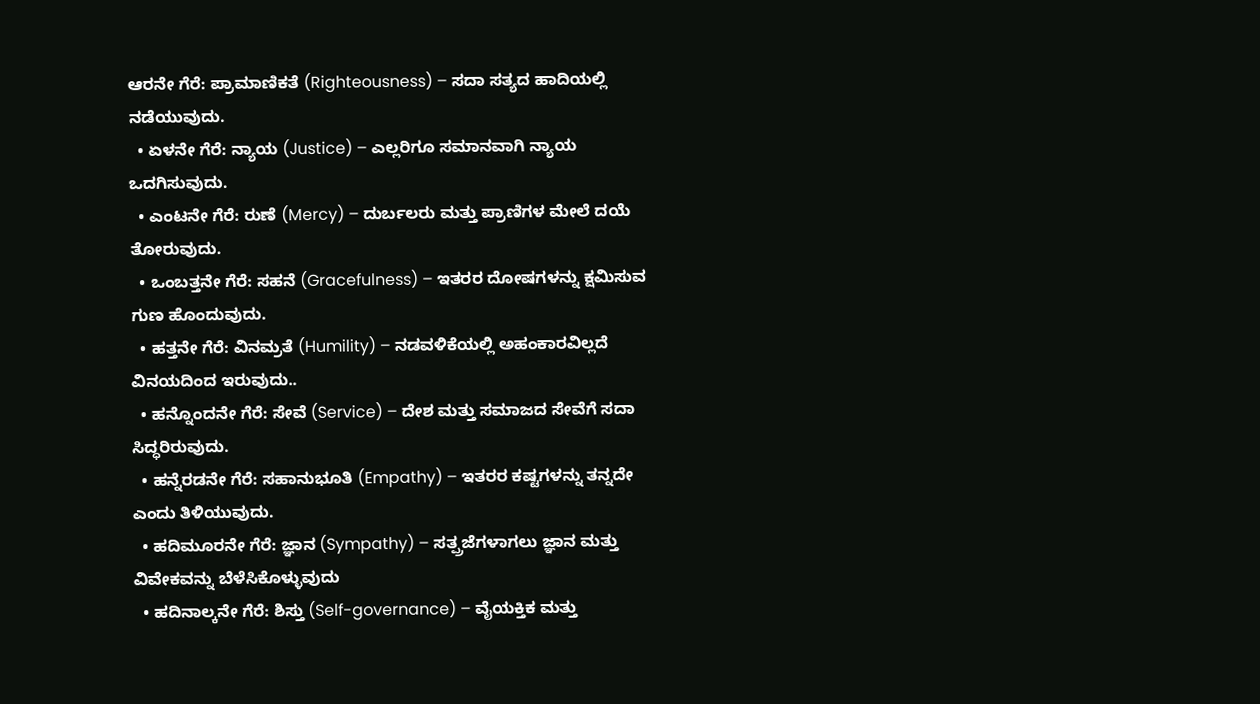ಆರನೇ ಗೆರೆ: ಪ್ರಾಮಾಣಿಕತೆ (Righteousness) – ಸದಾ ಸತ್ಯದ ಹಾದಿಯಲ್ಲಿ ನಡೆಯುವುದು.
  • ಏಳನೇ ಗೆರೆ: ನ್ಯಾಯ (Justice) – ಎಲ್ಲರಿಗೂ ಸಮಾನವಾಗಿ ನ್ಯಾಯ ಒದಗಿಸುವುದು.
  • ಎಂಟನೇ ಗೆರೆ: ರುಣೆ (Mercy) – ದುರ್ಬಲರು ಮತ್ತು ಪ್ರಾಣಿಗಳ ಮೇಲೆ ದಯೆ ತೋರುವುದು.
  • ಒಂಬತ್ತನೇ ಗೆರೆ: ಸಹನೆ (Gracefulness) – ಇತರರ ದೋಷಗಳನ್ನು ಕ್ಷಮಿಸುವ ಗುಣ ಹೊಂದುವುದು.
  • ಹತ್ತನೇ ಗೆರೆ: ವಿನಮ್ರತೆ (Humility) – ನಡವಳಿಕೆಯಲ್ಲಿ ಅಹಂಕಾರವಿಲ್ಲದೆ ವಿನಯದಿಂದ ಇರುವುದು..
  • ಹನ್ನೊಂದನೇ ಗೆರೆ: ಸೇವೆ (Service) – ದೇಶ ಮತ್ತು ಸಮಾಜದ ಸೇವೆಗೆ ಸದಾ ಸಿದ್ಧರಿರುವುದು.
  • ಹನ್ನೆರಡನೇ ಗೆರೆ: ಸಹಾನುಭೂತಿ (Empathy) – ಇತರರ ಕಷ್ಟಗಳನ್ನು ತನ್ನದೇ ಎಂದು ತಿಳಿಯುವುದು.
  • ಹದಿಮೂರನೇ ಗೆರೆ: ಜ್ಞಾನ (Sympathy) – ಸತ್ಪ್ರಜೆಗಳಾಗಲು ಜ್ಞಾನ ಮತ್ತು ವಿವೇಕವನ್ನು ಬೆಳೆಸಿಕೊಳ್ಳುವುದು
  • ಹದಿನಾಲ್ಕನೇ ಗೆರೆ: ಶಿಸ್ತು (Self-governance) – ವೈಯಕ್ತಿಕ ಮತ್ತು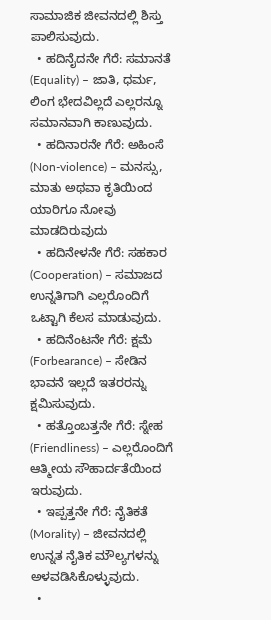ಸಾಮಾಜಿಕ ಜೀವನದಲ್ಲಿ ಶಿಸ್ತು ಪಾಲಿಸುವುದು.
  • ಹದಿನೈದನೇ ಗೆರೆ: ಸಮಾನತೆ (Equality) – ಜಾತಿ, ಧರ್ಮ, ಲಿಂಗ ಭೇದವಿಲ್ಲದೆ ಎಲ್ಲರನ್ನೂ ಸಮಾನವಾಗಿ ಕಾಣುವುದು.
  • ಹದಿನಾರನೇ ಗೆರೆ: ಅಹಿಂಸೆ (Non-violence) – ಮನಸ್ಸು, ಮಾತು ಅಥವಾ ಕೃತಿಯಿಂದ ಯಾರಿಗೂ ನೋವು ಮಾಡದಿರುವುದು
  • ಹದಿನೇಳನೇ ಗೆರೆ: ಸಹಕಾರ (Cooperation) – ಸಮಾಜದ ಉನ್ನತಿಗಾಗಿ ಎಲ್ಲರೊಂದಿಗೆ ಒಟ್ಟಾಗಿ ಕೆಲಸ ಮಾಡುವುದು.
  • ಹದಿನೆಂಟನೇ ಗೆರೆ: ಕ್ಷಮೆ (Forbearance) – ಸೇಡಿನ ಭಾವನೆ ಇಲ್ಲದೆ ಇತರರನ್ನು ಕ್ಷಮಿಸುವುದು.
  • ಹತ್ತೊಂಬತ್ತನೇ ಗೆರೆ: ಸ್ನೇಹ (Friendliness) – ಎಲ್ಲರೊಂದಿಗೆ ಆತ್ಮೀಯ ಸೌಹಾರ್ದತೆಯಿಂದ ಇರುವುದು.
  • ಇಪ್ಪತ್ತನೇ ಗೆರೆ: ನೈತಿಕತೆ (Morality) – ಜೀವನದಲ್ಲಿ ಉನ್ನತ ನೈತಿಕ ಮೌಲ್ಯಗಳನ್ನು ಅಳವಡಿಸಿಕೊಳ್ಳುವುದು.
  •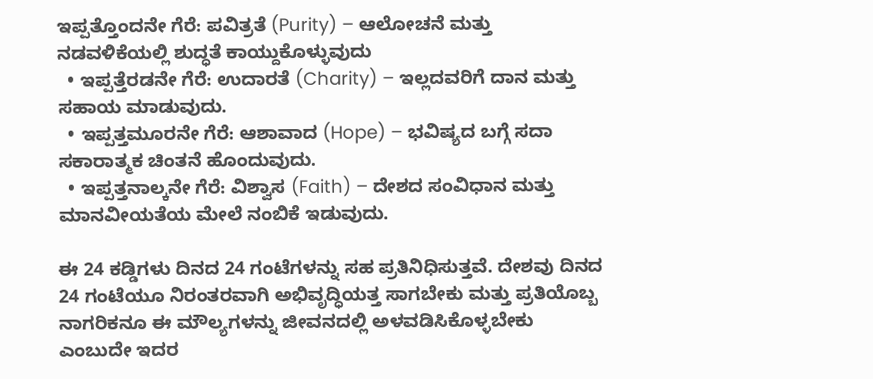ಇಪ್ಪತ್ತೊಂದನೇ ಗೆರೆ: ಪವಿತ್ರತೆ (Purity) – ಆಲೋಚನೆ ಮತ್ತು ನಡವಳಿಕೆಯಲ್ಲಿ ಶುದ್ಧತೆ ಕಾಯ್ದುಕೊಳ್ಳುವುದು
  • ಇಪ್ಪತ್ತೆರಡನೇ ಗೆರೆ: ಉದಾರತೆ (Charity) – ಇಲ್ಲದವರಿಗೆ ದಾನ ಮತ್ತು ಸಹಾಯ ಮಾಡುವುದು.
  • ಇಪ್ಪತ್ತಮೂರನೇ ಗೆರೆ: ಆಶಾವಾದ (Hope) – ಭವಿಷ್ಯದ ಬಗ್ಗೆ ಸದಾ ಸಕಾರಾತ್ಮಕ ಚಿಂತನೆ ಹೊಂದುವುದು.
  • ಇಪ್ಪತ್ತನಾಲ್ಕನೇ ಗೆರೆ: ವಿಶ್ವಾಸ (Faith) – ದೇಶದ ಸಂವಿಧಾನ ಮತ್ತು ಮಾನವೀಯತೆಯ ಮೇಲೆ ನಂಬಿಕೆ ಇಡುವುದು.

ಈ 24 ಕಡ್ಡಿಗಳು ದಿನದ 24 ಗಂಟೆಗಳನ್ನು ಸಹ ಪ್ರತಿನಿಧಿಸುತ್ತವೆ. ದೇಶವು ದಿನದ 24 ಗಂಟೆಯೂ ನಿರಂತರವಾಗಿ ಅಭಿವೃದ್ಧಿಯತ್ತ ಸಾಗಬೇಕು ಮತ್ತು ಪ್ರತಿಯೊಬ್ಬ ನಾಗರಿಕನೂ ಈ ಮೌಲ್ಯಗಳನ್ನು ಜೀವನದಲ್ಲಿ ಅಳವಡಿಸಿಕೊಳ್ಳಬೇಕು ಎಂಬುದೇ ಇದರ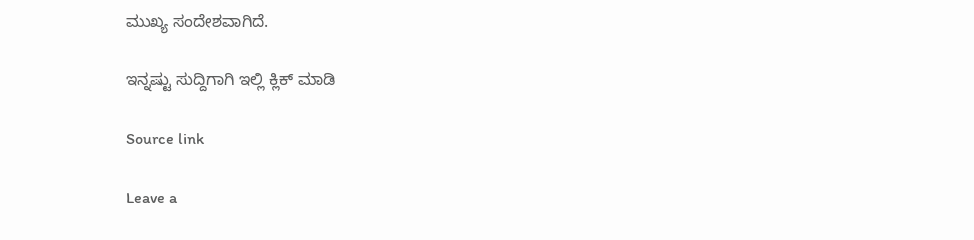ಮುಖ್ಯ ಸಂದೇಶವಾಗಿದೆ.

ಇನ್ನಷ್ಟು ಸುದ್ದಿಗಾಗಿ ಇಲ್ಲಿ ಕ್ಲಿಕ್ ಮಾಡಿ

Source link

Leave a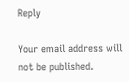Reply

Your email address will not be published.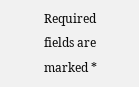Required fields are marked *